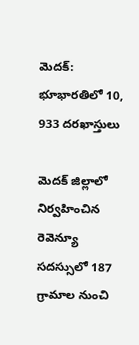మెదక్: భూభారతిలో 10, 933 దరఖాస్తులు

మెదక్ జిల్లాలో నిర్వహించిన రెవెన్యూ సదస్సులో 187 గ్రామాల నుంచి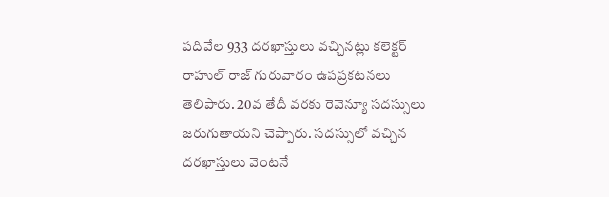పదివేల 933 దరఖాస్తులు వచ్చినట్లు కలెక్టర్ రాహుల్ రాజ్ గురువారం ఉపప్రకటనలు తెలిపారు. 20వ తేదీ వరకు రెవెన్యూ సదస్సులు జరుగుతాయని చెప్పారు. సదస్సులో వచ్చిన దరఖాస్తులు వెంటనే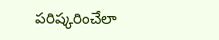పరిష్కరించేలా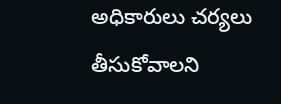అధికారులు చర్యలు తీసుకోవాలని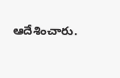ఆదేశించారు.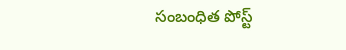సంబంధిత పోస్ట్